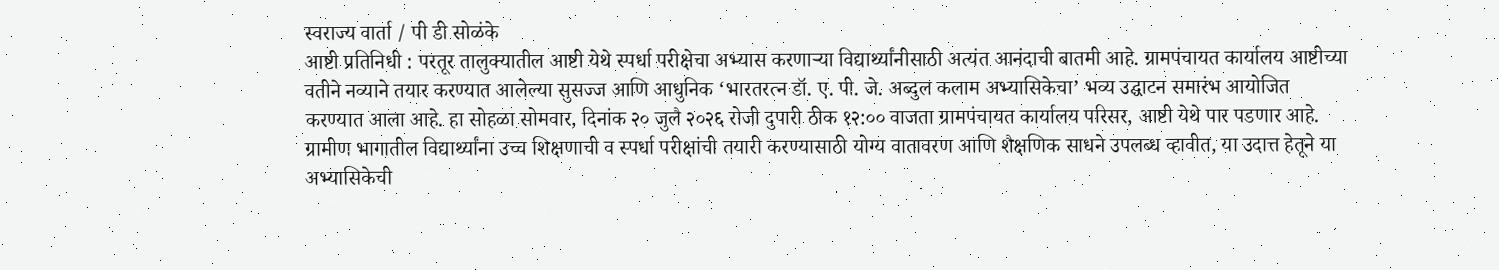स्वराज्य वार्ता / पी डी सोळंके
आष्टी प्रतिनिधी : परतूर तालुक्यातील आष्टी येथे स्पर्धा परीक्षेचा अभ्यास करणाऱ्या विद्यार्थ्यांनीसाठी अत्यंत आनंदाची बातमी आहे. ग्रामपंचायत कार्यालय आष्टीच्या वतीने नव्याने तयार करण्यात आलेल्या सुसज्ज आणि आधुनिक ‘भारतरत्न डॉ. ए. पी. जे. अब्दुल कलाम अभ्यासिकेचा’ भव्य उद्घाटन समारंभ आयोजित करण्यात आला आहे. हा सोहळा सोमवार, दिनांक २० जुलै २०२६ रोजी दुपारी ठीक १२:०० वाजता ग्रामपंचायत कार्यालय परिसर, आष्टी येथे पार पडणार आहे.
ग्रामीण भागातील विद्यार्थ्यांना उच्च शिक्षणाची व स्पर्धा परीक्षांची तयारी करण्यासाठी योग्य वातावरण आणि शैक्षणिक साधने उपलब्ध व्हावीत, या उदात्त हेतूने या अभ्यासिकेची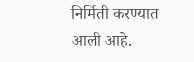निर्मिती करण्यात आली आहे.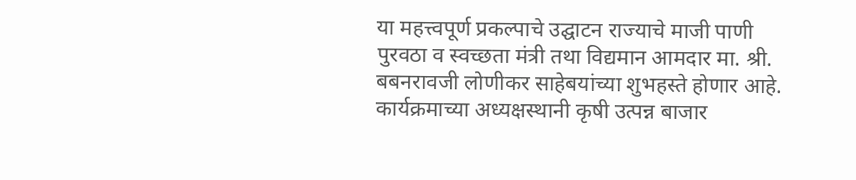या महत्त्वपूर्ण प्रकल्पाचे उद्घाटन राज्याचे माजी पाणी पुरवठा व स्वच्छता मंत्री तथा विद्यमान आमदार मा. श्री. बबनरावजी लोणीकर साहेबयांच्या शुभहस्ते होणार आहे. कार्यक्रमाच्या अध्यक्षस्थानी कृषी उत्पन्न बाजार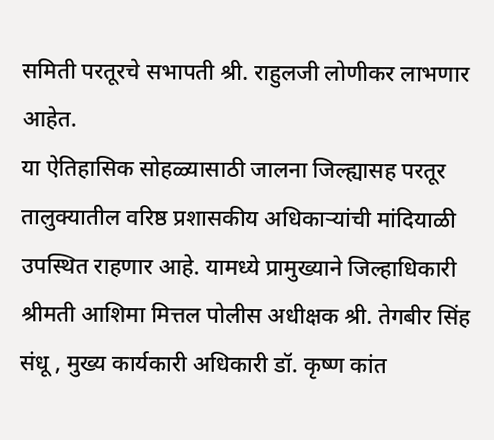समिती परतूरचे सभापती श्री. राहुलजी लोणीकर लाभणार आहेत.
या ऐतिहासिक सोहळ्यासाठी जालना जिल्ह्यासह परतूर तालुक्यातील वरिष्ठ प्रशासकीय अधिकाऱ्यांची मांदियाळी उपस्थित राहणार आहे. यामध्ये प्रामुख्याने जिल्हाधिकारी श्रीमती आशिमा मित्तल पोलीस अधीक्षक श्री. तेगबीर सिंह संधू , मुख्य कार्यकारी अधिकारी डॉ. कृष्ण कांत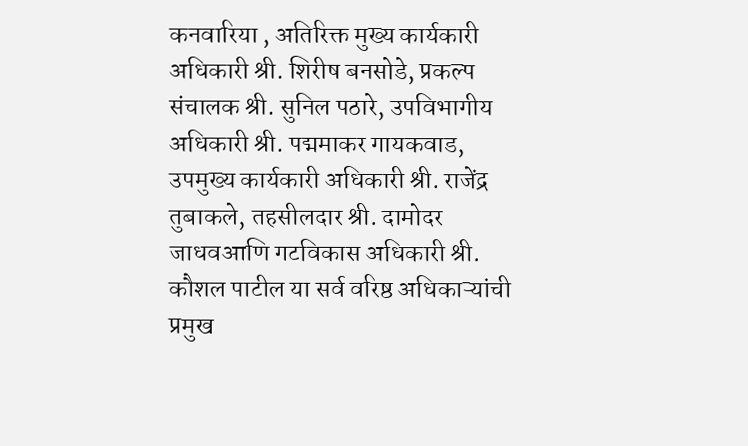कनवारिया , अतिरिक्त मुख्य कार्यकारी अधिकारी श्री. शिरीष बनसोडे, प्रकल्प संचालक श्री. सुनिल पठारे, उपविभागीय अधिकारी श्री. पद्ममाकर गायकवाड, उपमुख्य कार्यकारी अधिकारी श्री. राजेंद्र तुबाकले, तहसीलदार श्री. दामोदर जाधवआणि गटविकास अधिकारी श्री. कौशल पाटील या सर्व वरिष्ठ अधिकाऱ्यांची प्रमुख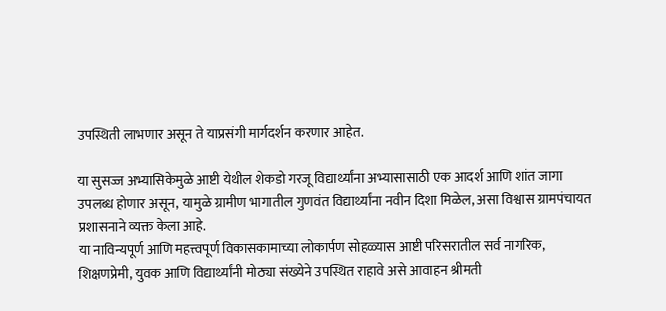उपस्थिती लाभणार असून ते याप्रसंगी मार्गदर्शन करणार आहेत.

या सुसज्ज अभ्यासिकेमुळे आष्टी येथील शेकडो गरजू विद्यार्थ्यांना अभ्यासासाठी एक आदर्श आणि शांत जागा उपलब्ध होणार असून, यामुळे ग्रामीण भागातील गुणवंत विद्यार्थ्यांना नवीन दिशा मिळेल, असा विश्वास ग्रामपंचायत प्रशासनाने व्यक्त केला आहे.
या नाविन्यपूर्ण आणि महत्त्वपूर्ण विकासकामाच्या लोकार्पण सोहळ्यास आष्टी परिसरातील सर्व नागरिक, शिक्षणप्रेमी, युवक आणि विद्यार्थ्यांनी मोठ्या संख्येने उपस्थित राहावे असे आवाहन श्रीमती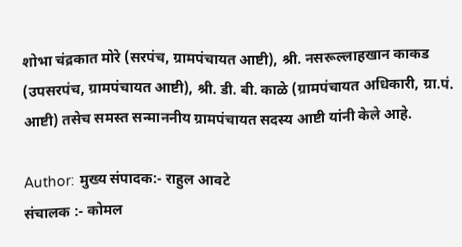शोभा चंद्रकात मोरे (सरपंच, ग्रामपंचायत आष्टी), श्री. नसरूल्लाहखान काकड (उपसरपंच, ग्रामपंचायत आष्टी), श्री. डी. बी. काळे (ग्रामपंचायत अधिकारी, ग्रा.पं. आष्टी) तसेच समस्त सन्माननीय ग्रामपंचायत सदस्य आष्टी यांनी केले आहे.

Author: मुख्य संपादक:- राहुल आवटे
संचालक :- कोमल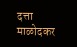दत्ता माळोदकर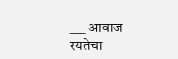___ आवाज रयतेचा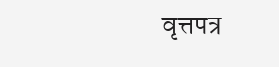वृत्तपत्र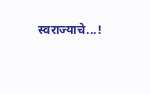स्वराज्याचे...!